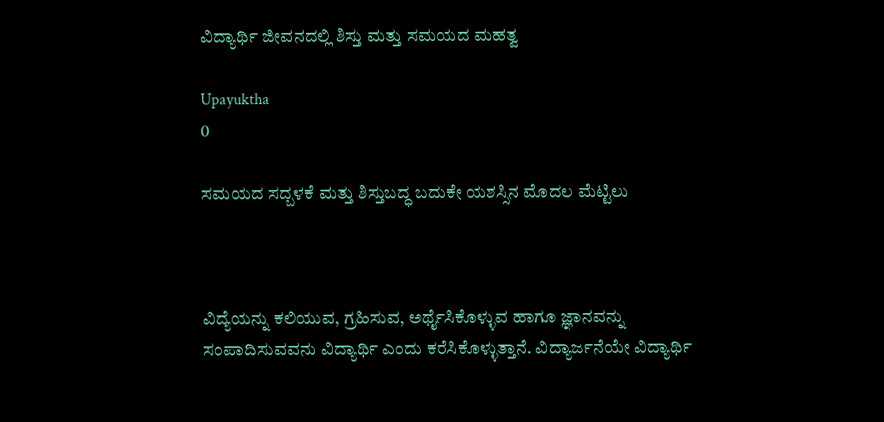ವಿದ್ಯಾರ್ಥಿ ಜೀವನದಲ್ಲಿ ಶಿಸ್ತು ಮತ್ತು ಸಮಯದ ಮಹತ್ವ

Upayuktha
0

ಸಮಯದ ಸದ್ಬಳಕೆ ಮತ್ತು ಶಿಸ್ತುಬದ್ಧ ಬದುಕೇ ಯಶಸ್ಸಿನ ಮೊದಲ ಮೆಟ್ಟಿಲು



ವಿದ್ಯೆಯನ್ನು ಕಲಿಯುವ, ಗ್ರಹಿಸುವ, ಅರ್ಥೈಸಿಕೊಳ್ಳುವ ಹಾಗೂ ಜ್ಞಾನವನ್ನು ಸಂಪಾದಿಸುವವನು ವಿದ್ಯಾರ್ಥಿ ಎಂದು ಕರೆಸಿಕೊಳ್ಳುತ್ತಾನೆ. ವಿದ್ಯಾರ್ಜನೆಯೇ ವಿದ್ಯಾರ್ಥಿ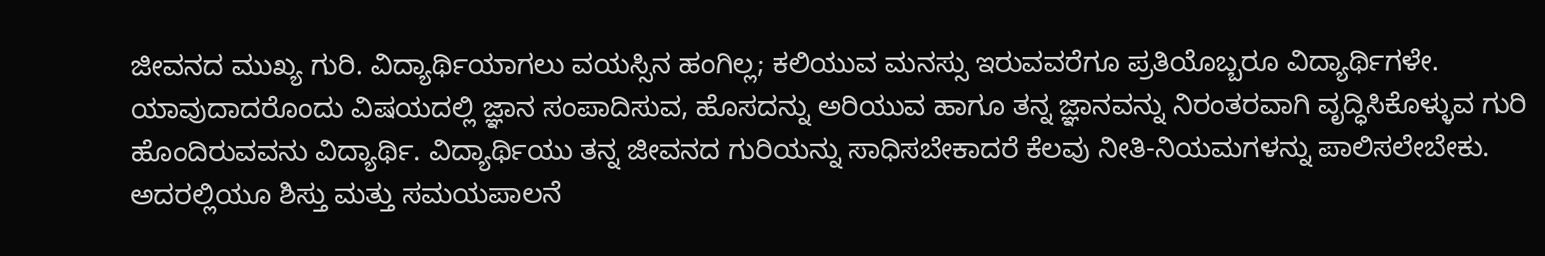ಜೀವನದ ಮುಖ್ಯ ಗುರಿ. ವಿದ್ಯಾರ್ಥಿಯಾಗಲು ವಯಸ್ಸಿನ ಹಂಗಿಲ್ಲ; ಕಲಿಯುವ ಮನಸ್ಸು ಇರುವವರೆಗೂ ಪ್ರತಿಯೊಬ್ಬರೂ ವಿದ್ಯಾರ್ಥಿಗಳೇ. ಯಾವುದಾದರೊಂದು ವಿಷಯದಲ್ಲಿ ಜ್ಞಾನ ಸಂಪಾದಿಸುವ, ಹೊಸದನ್ನು ಅರಿಯುವ ಹಾಗೂ ತನ್ನ ಜ್ಞಾನವನ್ನು ನಿರಂತರವಾಗಿ ವೃದ್ಧಿಸಿಕೊಳ್ಳುವ ಗುರಿ ಹೊಂದಿರುವವನು ವಿದ್ಯಾರ್ಥಿ. ವಿದ್ಯಾರ್ಥಿಯು ತನ್ನ ಜೀವನದ ಗುರಿಯನ್ನು ಸಾಧಿಸಬೇಕಾದರೆ ಕೆಲವು ನೀತಿ-ನಿಯಮಗಳನ್ನು ಪಾಲಿಸಲೇಬೇಕು. ಅದರಲ್ಲಿಯೂ ಶಿಸ್ತು ಮತ್ತು ಸಮಯಪಾಲನೆ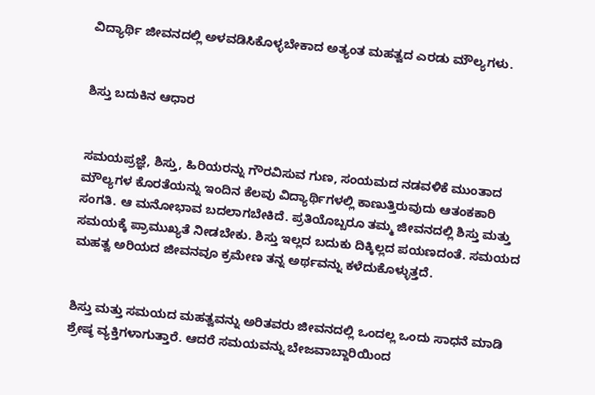ವಿದ್ಯಾರ್ಥಿ ಜೀವನದಲ್ಲಿ ಅಳವಡಿಸಿಕೊಳ್ಳಬೇಕಾದ ಅತ್ಯಂತ ಮಹತ್ವದ ಎರಡು ಮೌಲ್ಯಗಳು.


ಶಿಸ್ತು ಬದುಕಿನ ಆಧಾರ


ಸಮಯಪ್ರಜ್ಞೆ, ಶಿಸ್ತು, ಹಿರಿಯರನ್ನು ಗೌರವಿಸುವ ಗುಣ, ಸಂಯಮದ ನಡವಳಿಕೆ ಮುಂತಾದ ಮೌಲ್ಯಗಳ ಕೊರತೆಯನ್ನು ಇಂದಿನ ಕೆಲವು ವಿದ್ಯಾರ್ಥಿಗಳಲ್ಲಿ ಕಾಣುತ್ತಿರುವುದು ಆತಂಕಕಾರಿ ಸಂಗತಿ. ಆ ಮನೋಭಾವ ಬದಲಾಗಬೇಕಿದೆ. ಪ್ರತಿಯೊಬ್ಬರೂ ತಮ್ಮ ಜೀವನದಲ್ಲಿ ಶಿಸ್ತು ಮತ್ತು ಸಮಯಕ್ಕೆ ಪ್ರಾಮುಖ್ಯತೆ ನೀಡಬೇಕು. ಶಿಸ್ತು ಇಲ್ಲದ ಬದುಕು ದಿಕ್ಕಿಲ್ಲದ ಪಯಣದಂತೆ. ಸಮಯದ ಮಹತ್ವ ಅರಿಯದ ಜೀವನವೂ ಕ್ರಮೇಣ ತನ್ನ ಅರ್ಥವನ್ನು ಕಳೆದುಕೊಳ್ಳುತ್ತದೆ.


ಶಿಸ್ತು ಮತ್ತು ಸಮಯದ ಮಹತ್ವವನ್ನು ಅರಿತವರು ಜೀವನದಲ್ಲಿ ಒಂದಲ್ಲ ಒಂದು ಸಾಧನೆ ಮಾಡಿ ಶ್ರೇಷ್ಠ ವ್ಯಕ್ತಿಗಳಾಗುತ್ತಾರೆ. ಆದರೆ ಸಮಯವನ್ನು ಬೇಜವಾಬ್ದಾರಿಯಿಂದ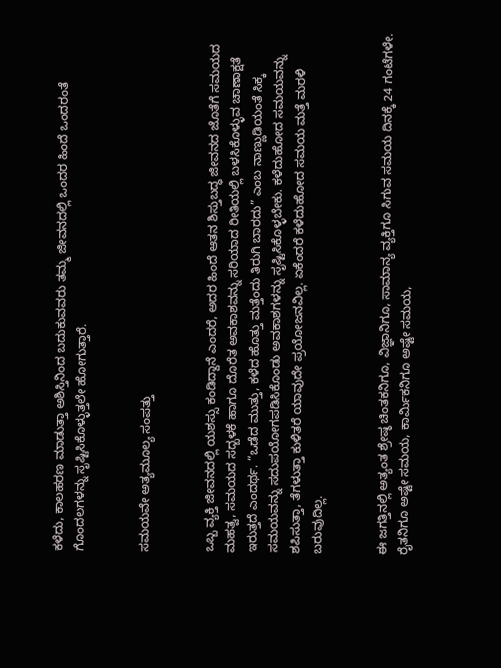ಕಳೆದು, ಕಾಲಹರಣ ಮಾಡುತ್ತಾ ಅಶಿಸ್ತಿನಿಂದ ಬದುಕುವವರು ತಮ್ಮ ಜೀವನದಲ್ಲಿ ಒಂದರ ಹಿಂದೆ ಒಂದರಂತೆ ಗೊಂದಲಗಳನ್ನು ಸೃಷ್ಟಿಸಿಕೊಳ್ಳುತ್ತಲೇ ಹೋಗುತ್ತಾರೆ.


ಸಮಯವೇ ಅತ್ಯಮೂಲ್ಯ ಸಂಪತ್ತು


ಒಬ್ಬ ವ್ಯಕ್ತಿ ಜೀವನದಲ್ಲಿ ಯಶಸ್ಸು ಕಂಡಿದ್ದಾನೆ ಎಂದರೆ, ಅದರ ಹಿಂದೆ ಆತನ ಶಿಸ್ತುಬದ್ಧ ಜೀವನದ ಜೊತೆಗೆ ಸಮಯದ ಮಹತ್ವ, ಸಮಯದ ಸದ್ಬಳಕೆ ಹಾಗೂ ದೊರೆತ ಅವಕಾಶವನ್ನು ಸರಿಯಾದ ರೀತಿಯಲ್ಲಿ ಬಳಸಿಕೊಳ್ಳುವ ಚಾಣಾಕ್ಷತೆ ಇರುತ್ತದೆ ಎಂದರ್ಥ. “ಒಡೆದ ಮುತ್ತು, ಕಳೆದ ಹೊತ್ತು ಮತ್ತೆಂದು ತಿರುಗಿ ಬಾರದು” ಎಂಬ ನಾಣ್ಣುಡಿಯಂತೆ ಸಿಕ್ಕ ಸಮಯವನ್ನು ಸದುಪಯೋಗಪಡಿಸಿಕೊಂಡು ಅವಕಾಶಗಳನ್ನು ಸೃಷ್ಟಿಸಿಕೊಳ್ಳಬೇಕು. ಕಳೆದುಹೋದ ಸಮಯವನ್ನು ಶಪಿಸುತ್ತಾ, ತೆಗಳುತ್ತಾ ಕುಳಿತರೆ ಯಾವುದೇ ಪ್ರಯೋಜನವಿಲ್ಲ. ಏಕೆಂದರೆ ಕಳೆದುಹೋದ ಸಮಯ ಮತ್ತೆ ಮರಳಿ ಬರುವುದಿಲ್ಲ.


ಈ ಜಗತ್ತಿನಲ್ಲಿ ಅತ್ಯಂತ ಶ್ರೇಷ್ಠ ಚಿಂತಕನಿಗೂ, ವಿಜ್ಞಾನಿಗೂ, ಸಾಮಾನ್ಯ ವ್ಯಕ್ತಿಗೂ ಸಿಗುವ ಸಮಯ ದಿನಕ್ಕೆ 24 ಗಂಟೆಗಳೇ. ರೈತನಿಗೂ ಅಷ್ಟೇ ಸಮಯ, ಕಾರ್ಮಿಕನಿಗೂ ಅಷ್ಟೇ ಸಮಯ,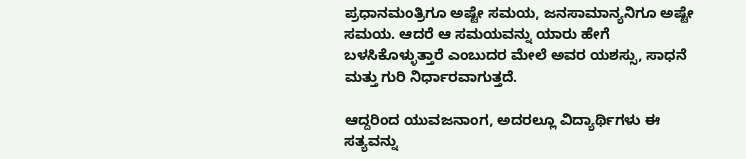ಪ್ರಧಾನಮಂತ್ರಿಗೂ ಅಷ್ಟೇ ಸಮಯ, ಜನಸಾಮಾನ್ಯನಿಗೂ ಅಷ್ಟೇ ಸಮಯ. ಆದರೆ ಆ ಸಮಯವನ್ನು ಯಾರು ಹೇಗೆ ಬಳಸಿಕೊಳ್ಳುತ್ತಾರೆ ಎಂಬುದರ ಮೇಲೆ ಅವರ ಯಶಸ್ಸು, ಸಾಧನೆ ಮತ್ತು ಗುರಿ ನಿರ್ಧಾರವಾಗುತ್ತದೆ.

ಆದ್ದರಿಂದ ಯುವಜನಾಂಗ, ಅದರಲ್ಲೂ ವಿದ್ಯಾರ್ಥಿಗಳು ಈ ಸತ್ಯವನ್ನು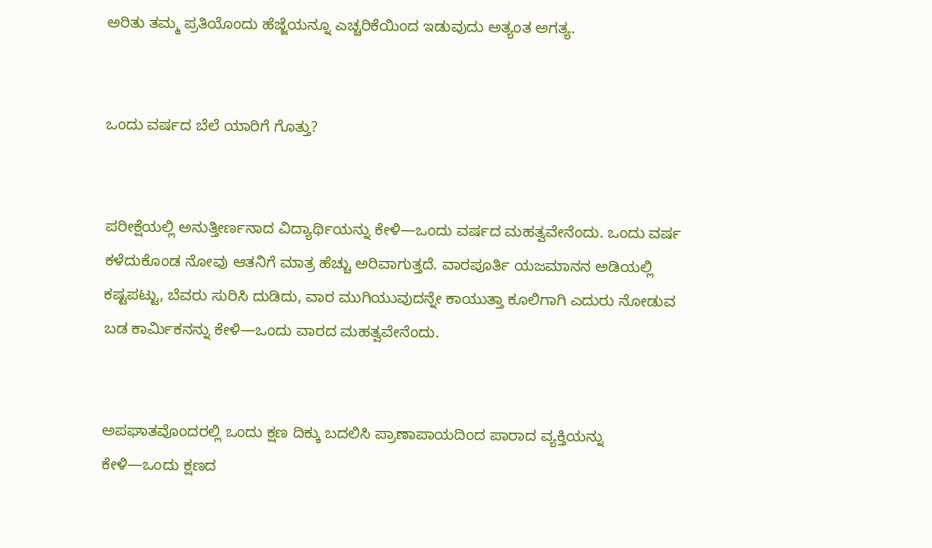ಅರಿತು ತಮ್ಮ ಪ್ರತಿಯೊಂದು ಹೆಜ್ಜೆಯನ್ನೂ ಎಚ್ಚರಿಕೆಯಿಂದ ಇಡುವುದು ಅತ್ಯಂತ ಅಗತ್ಯ.


ಒಂದು ವರ್ಷದ ಬೆಲೆ ಯಾರಿಗೆ ಗೊತ್ತು?


ಪರೀಕ್ಷೆಯಲ್ಲಿ ಅನುತ್ತೀರ್ಣನಾದ ವಿದ್ಯಾರ್ಥಿಯನ್ನು ಕೇಳಿ—ಒಂದು ವರ್ಷದ ಮಹತ್ವವೇನೆಂದು. ಒಂದು ವರ್ಷ ಕಳೆದುಕೊಂಡ ನೋವು ಆತನಿಗೆ ಮಾತ್ರ ಹೆಚ್ಚು ಅರಿವಾಗುತ್ತದೆ. ವಾರಪೂರ್ತಿ ಯಜಮಾನನ ಅಡಿಯಲ್ಲಿ ಕಷ್ಟಪಟ್ಟು, ಬೆವರು ಸುರಿಸಿ ದುಡಿದು, ವಾರ ಮುಗಿಯುವುದನ್ನೇ ಕಾಯುತ್ತಾ ಕೂಲಿಗಾಗಿ ಎದುರು ನೋಡುವ ಬಡ ಕಾರ್ಮಿಕನನ್ನು ಕೇಳಿ—ಒಂದು ವಾರದ ಮಹತ್ವವೇನೆಂದು.


ಅಪಘಾತವೊಂದರಲ್ಲಿ ಒಂದು ಕ್ಷಣ ದಿಕ್ಕು ಬದಲಿಸಿ ಪ್ರಾಣಾಪಾಯದಿಂದ ಪಾರಾದ ವ್ಯಕ್ತಿಯನ್ನು ಕೇಳಿ—ಒಂದು ಕ್ಷಣದ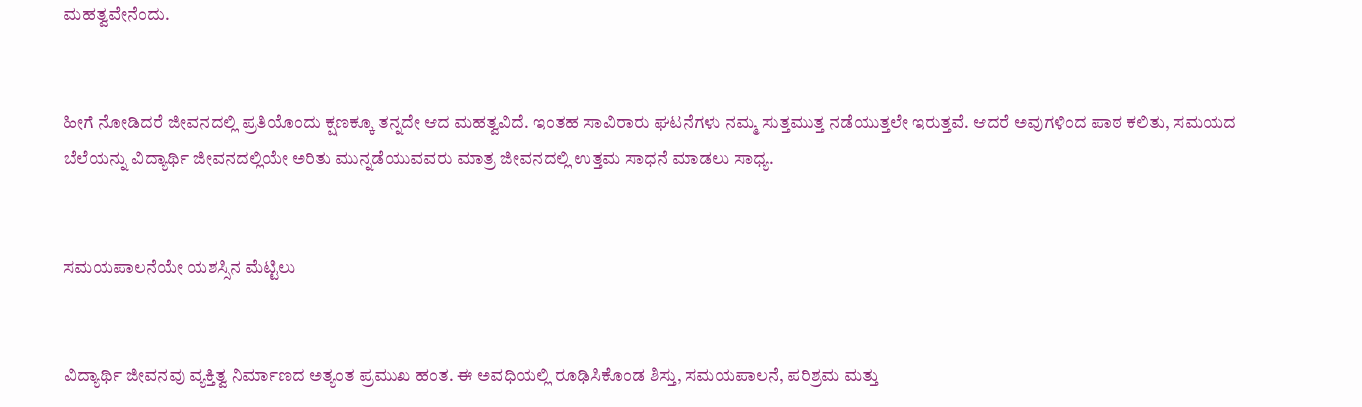ಮಹತ್ವವೇನೆಂದು.


ಹೀಗೆ ನೋಡಿದರೆ ಜೀವನದಲ್ಲಿ ಪ್ರತಿಯೊಂದು ಕ್ಷಣಕ್ಕೂ ತನ್ನದೇ ಆದ ಮಹತ್ವವಿದೆ. ಇಂತಹ ಸಾವಿರಾರು ಘಟನೆಗಳು ನಮ್ಮ ಸುತ್ತಮುತ್ತ ನಡೆಯುತ್ತಲೇ ಇರುತ್ತವೆ. ಆದರೆ ಅವುಗಳಿಂದ ಪಾಠ ಕಲಿತು, ಸಮಯದ ಬೆಲೆಯನ್ನು ವಿದ್ಯಾರ್ಥಿ ಜೀವನದಲ್ಲಿಯೇ ಅರಿತು ಮುನ್ನಡೆಯುವವರು ಮಾತ್ರ ಜೀವನದಲ್ಲಿ ಉತ್ತಮ ಸಾಧನೆ ಮಾಡಲು ಸಾಧ್ಯ.


ಸಮಯಪಾಲನೆಯೇ ಯಶಸ್ಸಿನ ಮೆಟ್ಟಿಲು


ವಿದ್ಯಾರ್ಥಿ ಜೀವನವು ವ್ಯಕ್ತಿತ್ವ ನಿರ್ಮಾಣದ ಅತ್ಯಂತ ಪ್ರಮುಖ ಹಂತ. ಈ ಅವಧಿಯಲ್ಲಿ ರೂಢಿಸಿಕೊಂಡ ಶಿಸ್ತು, ಸಮಯಪಾಲನೆ, ಪರಿಶ್ರಮ ಮತ್ತು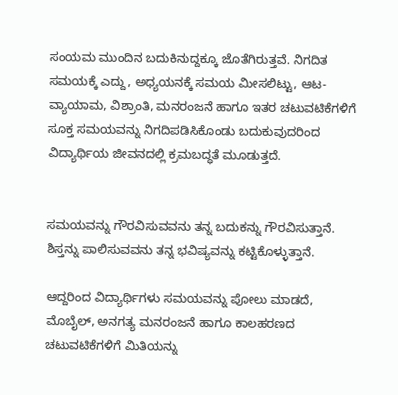ಸಂಯಮ ಮುಂದಿನ ಬದುಕಿನುದ್ದಕ್ಕೂ ಜೊತೆಗಿರುತ್ತವೆ. ನಿಗದಿತ ಸಮಯಕ್ಕೆ ಎದ್ದು, ಅಧ್ಯಯನಕ್ಕೆ ಸಮಯ ಮೀಸಲಿಟ್ಟು, ಆಟ-ವ್ಯಾಯಾಮ, ವಿಶ್ರಾಂತಿ, ಮನರಂಜನೆ ಹಾಗೂ ಇತರ ಚಟುವಟಿಕೆಗಳಿಗೆ ಸೂಕ್ತ ಸಮಯವನ್ನು ನಿಗದಿಪಡಿಸಿಕೊಂಡು ಬದುಕುವುದರಿಂದ ವಿದ್ಯಾರ್ಥಿಯ ಜೀವನದಲ್ಲಿ ಕ್ರಮಬದ್ಧತೆ ಮೂಡುತ್ತದೆ.


ಸಮಯವನ್ನು ಗೌರವಿಸುವವನು ತನ್ನ ಬದುಕನ್ನು ಗೌರವಿಸುತ್ತಾನೆ. ಶಿಸ್ತನ್ನು ಪಾಲಿಸುವವನು ತನ್ನ ಭವಿಷ್ಯವನ್ನು ಕಟ್ಟಿಕೊಳ್ಳುತ್ತಾನೆ.

ಆದ್ದರಿಂದ ವಿದ್ಯಾರ್ಥಿಗಳು ಸಮಯವನ್ನು ಪೋಲು ಮಾಡದೆ, ಮೊಬೈಲ್, ಅನಗತ್ಯ ಮನರಂಜನೆ ಹಾಗೂ ಕಾಲಹರಣದ ಚಟುವಟಿಕೆಗಳಿಗೆ ಮಿತಿಯನ್ನು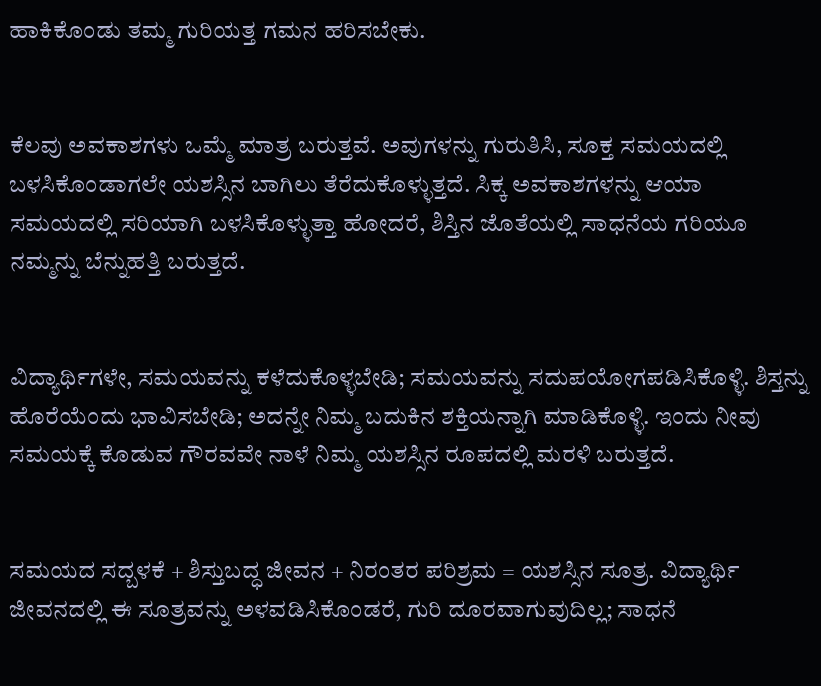ಹಾಕಿಕೊಂಡು ತಮ್ಮ ಗುರಿಯತ್ತ ಗಮನ ಹರಿಸಬೇಕು.


ಕೆಲವು ಅವಕಾಶಗಳು ಒಮ್ಮೆ ಮಾತ್ರ ಬರುತ್ತವೆ. ಅವುಗಳನ್ನು ಗುರುತಿಸಿ, ಸೂಕ್ತ ಸಮಯದಲ್ಲಿ ಬಳಸಿಕೊಂಡಾಗಲೇ ಯಶಸ್ಸಿನ ಬಾಗಿಲು ತೆರೆದುಕೊಳ್ಳುತ್ತದೆ. ಸಿಕ್ಕ ಅವಕಾಶಗಳನ್ನು ಆಯಾ ಸಮಯದಲ್ಲಿ ಸರಿಯಾಗಿ ಬಳಸಿಕೊಳ್ಳುತ್ತಾ ಹೋದರೆ, ಶಿಸ್ತಿನ ಜೊತೆಯಲ್ಲಿ ಸಾಧನೆಯ ಗರಿಯೂ ನಮ್ಮನ್ನು ಬೆನ್ನುಹತ್ತಿ ಬರುತ್ತದೆ.


ವಿದ್ಯಾರ್ಥಿಗಳೇ, ಸಮಯವನ್ನು ಕಳೆದುಕೊಳ್ಳಬೇಡಿ; ಸಮಯವನ್ನು ಸದುಪಯೋಗಪಡಿಸಿಕೊಳ್ಳಿ. ಶಿಸ್ತನ್ನು ಹೊರೆಯೆಂದು ಭಾವಿಸಬೇಡಿ; ಅದನ್ನೇ ನಿಮ್ಮ ಬದುಕಿನ ಶಕ್ತಿಯನ್ನಾಗಿ ಮಾಡಿಕೊಳ್ಳಿ. ಇಂದು ನೀವು ಸಮಯಕ್ಕೆ ಕೊಡುವ ಗೌರವವೇ ನಾಳೆ ನಿಮ್ಮ ಯಶಸ್ಸಿನ ರೂಪದಲ್ಲಿ ಮರಳಿ ಬರುತ್ತದೆ.


ಸಮಯದ ಸದ್ಬಳಕೆ + ಶಿಸ್ತುಬದ್ಧ ಜೀವನ + ನಿರಂತರ ಪರಿಶ್ರಮ = ಯಶಸ್ಸಿನ ಸೂತ್ರ. ವಿದ್ಯಾರ್ಥಿ ಜೀವನದಲ್ಲಿ ಈ ಸೂತ್ರವನ್ನು ಅಳವಡಿಸಿಕೊಂಡರೆ, ಗುರಿ ದೂರವಾಗುವುದಿಲ್ಲ; ಸಾಧನೆ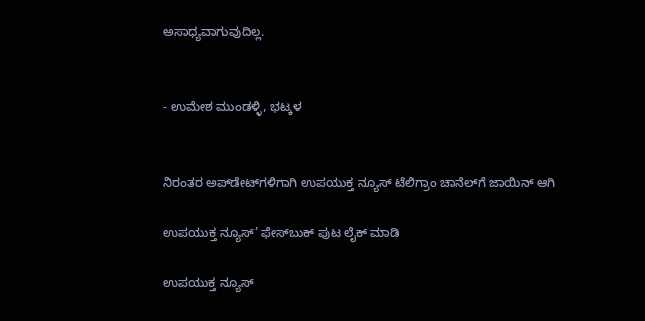ಅಸಾಧ್ಯವಾಗುವುದಿಲ್ಲ.


- ಉಮೇಶ ಮುಂಡಳ್ಳಿ, ಭಟ್ಕಳ


ನಿರಂತರ ಅಪ್‌ಡೇಟ್‌ಗಳಿಗಾಗಿ ಉಪಯುಕ್ತ ನ್ಯೂಸ್‌ ಟೆಲಿಗ್ರಾಂ ಚಾನೆಲ್‌ಗೆ ಜಾಯಿನ್‌ ಆಗಿ

ಉಪಯುಕ್ತ ನ್ಯೂಸ್‌’ ಫೇಸ್‌ಬುಕ್ ಪುಟ ಲೈಕ್ ಮಾಡಿ

ಉಪಯುಕ್ತ ನ್ಯೂಸ್‌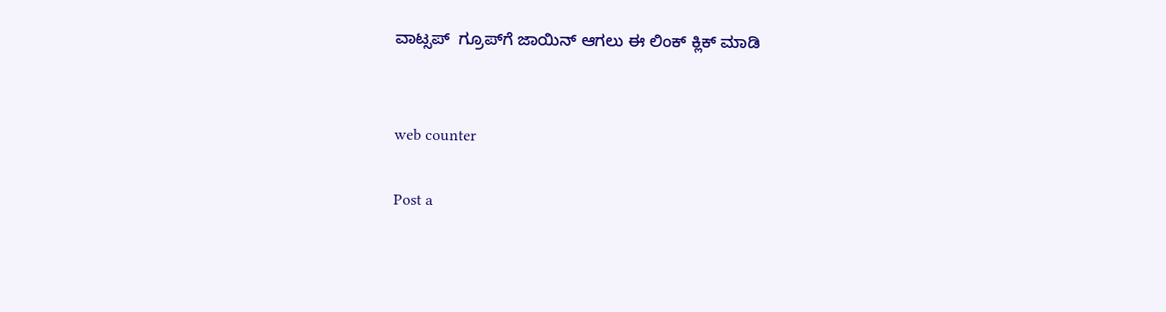ವಾಟ್ಸಪ್‌  ಗ್ರೂಪ್‌ಗೆ ಜಾಯಿನ್ ಆಗಲು ಈ ಲಿಂಕ್ ಕ್ಲಿಕ್ ಮಾಡಿ


web counter

Post a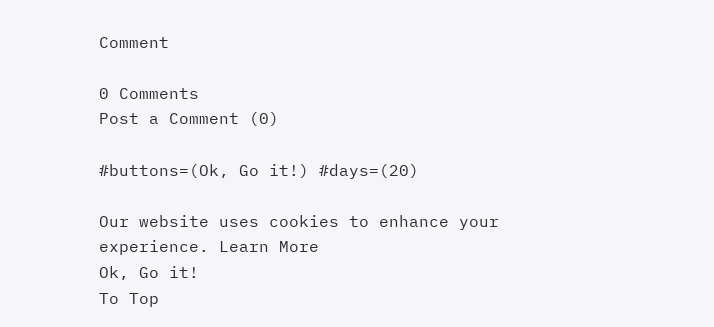Comment

0 Comments
Post a Comment (0)

#buttons=(Ok, Go it!) #days=(20)

Our website uses cookies to enhance your experience. Learn More
Ok, Go it!
To Top